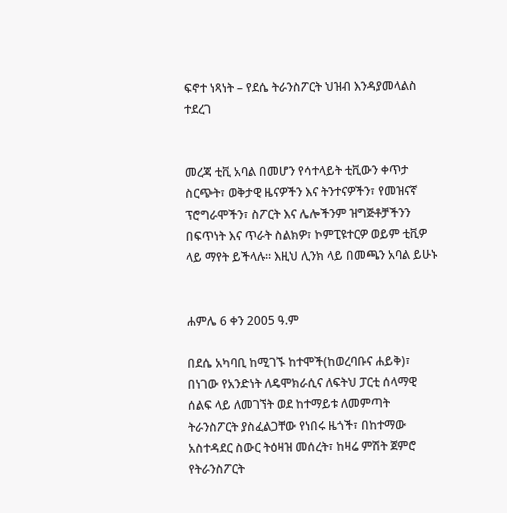ፍኖተ ነጻነት – የደሴ ትራንስፖርት ህዝብ እንዳያመላልስ ተደረገ


መረጃ ቲቪ አባል በመሆን የሳተላይት ቲቪውን ቀጥታ ስርጭት፣ ወቅታዊ ዜናዎችን እና ትንተናዎችን፣ የመዝናኛ ፕሮግራሞችን፣ ስፖርት እና ሌሎችንም ዝግጅቶቻችንን በፍጥነት እና ጥራት ስልክዎ፣ ኮምፒዩተርዎ ወይም ቲቪዎ ላይ ማየት ይችላሉ። እዚህ ሊንክ ላይ በመጫን አባል ይሁኑ


ሐምሌ 6 ቀን 2005 ዓ.ም

በደሴ አካባቢ ከሚገኙ ከተሞች(ከወረባቡና ሐይቅ)፣ በነገው የአንድነት ለዴሞክራሲና ለፍትህ ፓርቲ ሰላማዊ ሰልፍ ላይ ለመገኘት ወደ ከተማይቱ ለመምጣት ትራንስፖርት ያስፈልጋቸው የነበሩ ዜጎች፣ በከተማው አስተዳደር ስውር ትዕዛዝ መሰረት፣ ከዛሬ ምሽት ጀምሮ የትራንስፖርት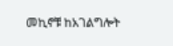መኪኖቹ ከአገልግሎት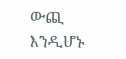ውጪ እንዲሆኑ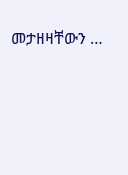መታዘዛቸውን …